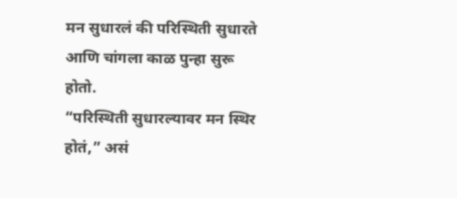मन सुधारलं की परिस्थिती सुधारते आणि चांगला काळ पुन्हा सुरू होतो.
“परिस्थिती सुधारल्यावर मन स्थिर होतं,” असं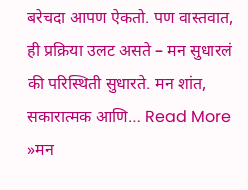बरेचदा आपण ऐकतो. पण वास्तवात, ही प्रक्रिया उलट असते – मन सुधारलं की परिस्थिती सुधारते. मन शांत, सकारात्मक आणि… Read More »मन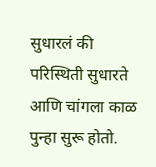सुधारलं की परिस्थिती सुधारते आणि चांगला काळ पुन्हा सुरू होतो.